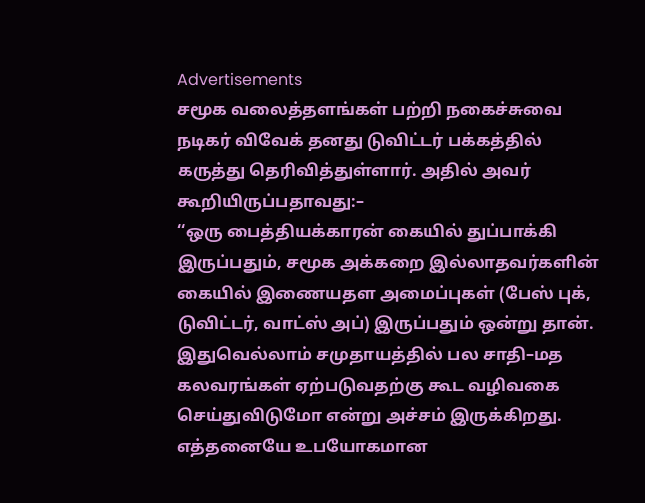Advertisements
சமூக வலைத்தளங்கள் பற்றி நகைச்சுவை நடிகர் விவேக் தனது டுவிட்டர் பக்கத்தில் கருத்து தெரிவித்துள்ளார். அதில் அவர் கூறியிருப்பதாவது:–
‘‘ஒரு பைத்தியக்காரன் கையில் துப்பாக்கி இருப்பதும், சமூக அக்கறை இல்லாதவர்களின் கையில் இணையதள அமைப்புகள் (பேஸ் புக், டுவிட்டர், வாட்ஸ் அப்) இருப்பதும் ஒன்று தான்.
இதுவெல்லாம் சமுதாயத்தில் பல சாதி–மத கலவரங்கள் ஏற்படுவதற்கு கூட வழிவகை செய்துவிடுமோ என்று அச்சம் இருக்கிறது.
எத்தனையே உபயோகமான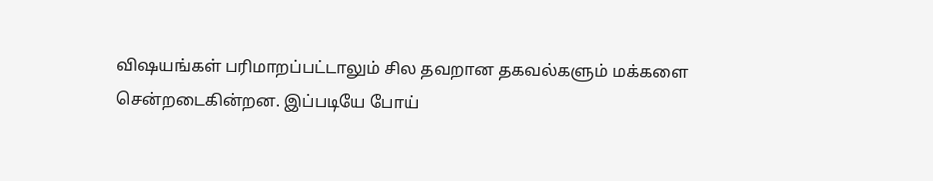விஷயங்கள் பரிமாறப்பட்டாலும் சில தவறான தகவல்களும் மக்களை சென்றடைகின்றன. இப்படியே போய்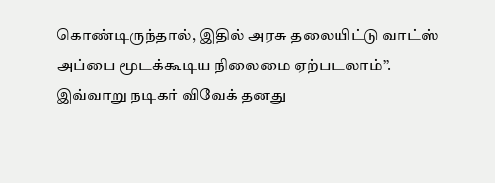கொண்டிருந்தால், இதில் அரசு தலையிட்டு வாட்ஸ் அப்பை மூடக்கூடிய நிலைமை ஏற்படலாம்’’.
இவ்வாறு நடிகர் விவேக் தனது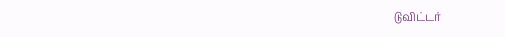டுவிட்டர்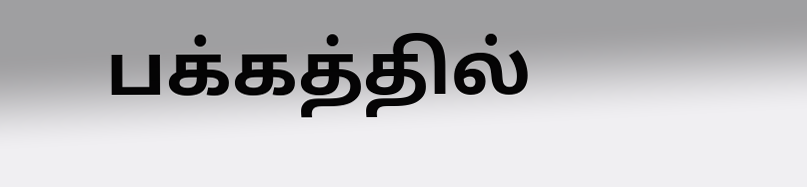பக்கத்தில்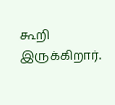கூறி இருக்கிறார்.